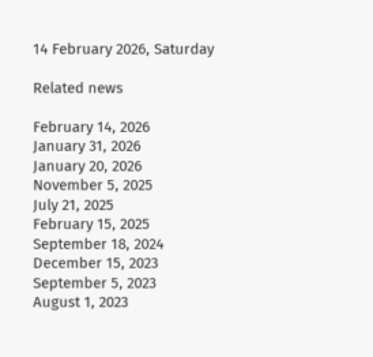14 February 2026, Saturday

Related news

February 14, 2026
January 31, 2026
January 20, 2026
November 5, 2025
July 21, 2025
February 15, 2025
September 18, 2024
December 15, 2023
September 5, 2023
August 1, 2023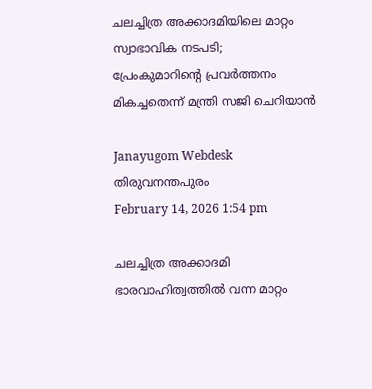ചലച്ചിത്ര അക്കാദമിയിലെ മാറ്റം സ്വാഭാവിക നടപടി; പ്രേംകുമാറിന്റെ പ്രവർത്തനം മികച്ചതെന്ന് മന്ത്രി സജി ചെറിയാൻ

Janayugom Webdesk
തിരുവനന്തപുരം
February 14, 2026 1:54 pm

ചലച്ചിത്ര അക്കാദമി ഭാരവാഹിത്വത്തിൽ വന്ന മാറ്റം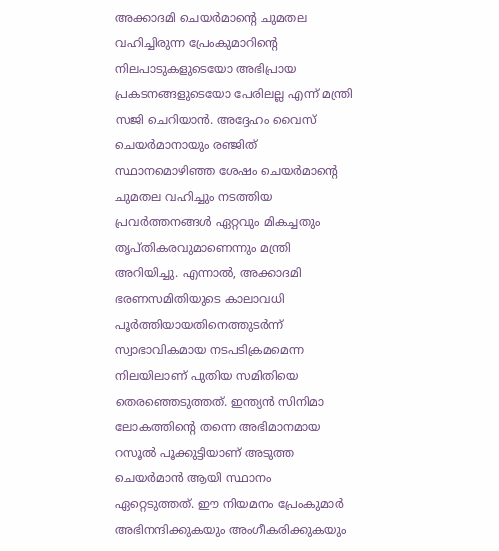അക്കാദമി ചെയര്‍മാന്റെ ചുമതല വഹിച്ചിരുന്ന പ്രേംകുമാറിന്റെ നിലപാടുകളുടെയോ അഭിപ്രായ പ്രകടനങ്ങളുടെയോ പേരിലല്ല എന്ന് മന്ത്രി സജി ചെറിയാന്‍. അദ്ദേഹം വൈസ് ചെയർമാനായും രഞ്ജിത് സ്ഥാനമൊഴിഞ്ഞ ശേഷം ചെയർമാന്റെ ചുമതല വഹിച്ചും നടത്തിയ പ്രവർത്തനങ്ങൾ ഏറ്റവും മികച്ചതും തൃപ്തികരവുമാണെന്നും മന്ത്രി അറിയിച്ചു. എന്നാൽ, അക്കാദമി ഭരണസമിതിയുടെ കാലാവധി പൂർത്തിയായതിനെത്തുടർന്ന് സ്വാഭാവികമായ നടപടിക്രമമെന്ന നിലയിലാണ് പുതിയ സമിതിയെ തെരഞ്ഞെടുത്തത്. ഇന്ത്യൻ സിനിമാ ലോകത്തിന്റെ തന്നെ അഭിമാനമായ റസൂൽ പൂക്കുട്ടിയാണ് അടുത്ത ചെയർമാൻ ആയി സ്ഥാനം ഏറ്റെടുത്തത്. ഈ നിയമനം പ്രേംകുമാര്‍ അഭിനന്ദിക്കുകയും അംഗീകരിക്കുകയും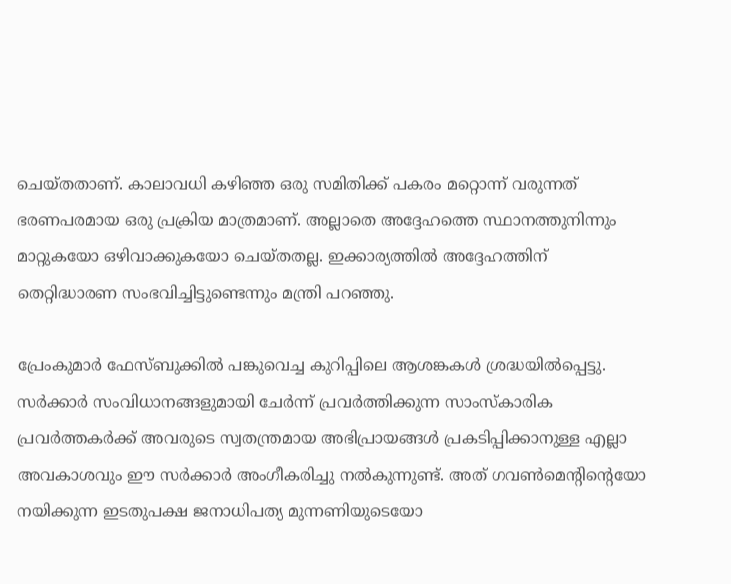ചെയ്തതാണ്. കാലാവധി കഴിഞ്ഞ ഒരു സമിതിക്ക് പകരം മറ്റൊന്ന് വരുന്നത് ഭരണപരമായ ഒരു പ്രക്രിയ മാത്രമാണ്. അല്ലാതെ അദ്ദേഹത്തെ സ്ഥാനത്തുനിന്നും മാറ്റുകയോ ഒഴിവാക്കുകയോ ചെയ്തതല്ല. ഇക്കാര്യത്തിൽ അദ്ദേഹത്തിന് തെറ്റിദ്ധാരണ സംഭവിച്ചിട്ടുണ്ടെന്നും മന്ത്രി പറഞ്ഞു.

പ്രേംകുമാർ ഫേസ്ബുക്കിൽ പങ്കുവെച്ച കുറിപ്പിലെ ആശങ്കകൾ ശ്രദ്ധയിൽപ്പെട്ടു. സർക്കാർ സംവിധാനങ്ങളുമായി ചേർന്ന് പ്രവർത്തിക്കുന്ന സാംസ്കാരിക പ്രവർത്തകർക്ക് അവരുടെ സ്വതന്ത്രമായ അഭിപ്രായങ്ങൾ പ്രകടിപ്പിക്കാനുള്ള എല്ലാ അവകാശവും ഈ സർക്കാർ അംഗീകരിച്ചു നൽകുന്നുണ്ട്. അത് ഗവൺമെന്റിന്റെയോ നയിക്കുന്ന ഇടതുപക്ഷ ജനാധിപത്യ മുന്നണിയുടെയോ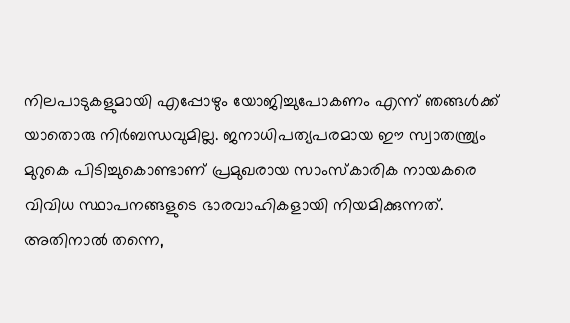നിലപാടുകളുമായി എപ്പോഴും യോജിച്ചുപോകണം എന്ന് ഞങ്ങൾക്ക് യാതൊരു നിർബന്ധവുമില്ല. ജനാധിപത്യപരമായ ഈ സ്വാതന്ത്ര്യം മുറുകെ പിടിച്ചുകൊണ്ടാണ് പ്രമുഖരായ സാംസ്കാരിക നായകരെ വിവിധ സ്ഥാപനങ്ങളുടെ ഭാരവാഹികളായി നിയമിക്കുന്നത്. അതിനാൽ തന്നെ,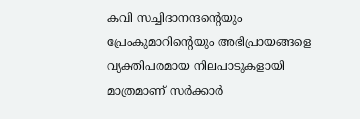കവി സച്ചിദാനന്ദന്റെയും പ്രേംകുമാറിന്റെയും അഭിപ്രായങ്ങളെ വ്യക്തിപരമായ നിലപാടുകളായി മാത്രമാണ് സർക്കാർ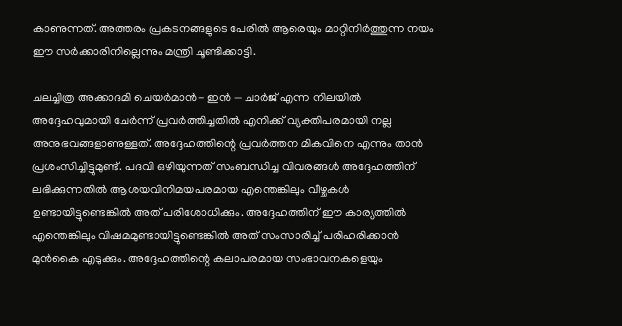കാണുന്നത്. അത്തരം പ്രകടനങ്ങളുടെ പേരിൽ ആരെയും മാറ്റിനിർത്തുന്ന നയം ഈ സർക്കാരിനില്ലെന്നും മന്ത്രി ചൂണ്ടിക്കാട്ടി.

ചലച്ചിത്ര അക്കാദമി ചെയർമാൻ- ഇൻ — ചാർജ് എന്ന നിലയിൽ അദ്ദേഹവുമായി ചേർന്ന് പ്രവർത്തിച്ചതിൽ എനിക്ക് വ്യക്തിപരമായി നല്ല അനുഭവങ്ങളാണുള്ളത്. അദ്ദേഹത്തിന്റെ പ്രവർത്തന മികവിനെ എന്നും താന്‍ പ്രശംസിച്ചിട്ടുമുണ്ട്. പദവി ഒഴിയുന്നത് സംബന്ധിച്ച വിവരങ്ങൾ അദ്ദേഹത്തിന് ലഭിക്കുന്നതിൽ ആശയവിനിമയപരമായ എന്തെങ്കിലും വീഴ്ചകൾ ഉണ്ടായിട്ടുണ്ടെങ്കിൽ അത് പരിശോധിക്കും. അദ്ദേഹത്തിന് ഈ കാര്യത്തിൽ എന്തെങ്കിലും വിഷമമുണ്ടായിട്ടുണ്ടെങ്കിൽ അത് സംസാരിച്ച് പരിഹരിക്കാൻ മുൻകൈ എടുക്കും. അദ്ദേഹത്തിന്റെ കലാപരമായ സംഭാവനകളെയും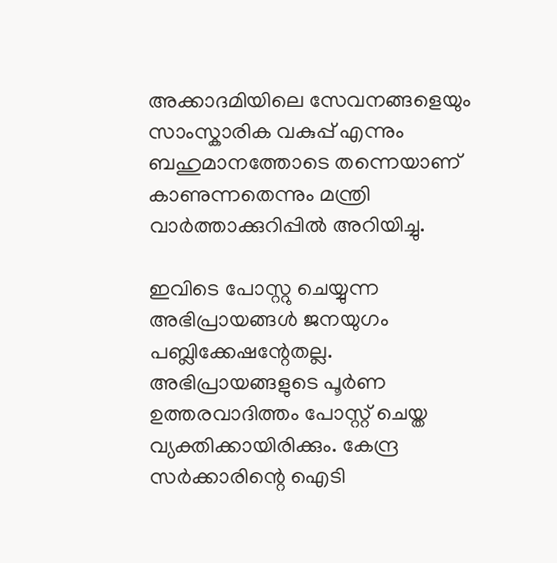അക്കാദമിയിലെ സേവനങ്ങളെയും സാംസ്കാരിക വകുപ്പ് എന്നും ബഹുമാനത്തോടെ തന്നെയാണ് കാണുന്നതെന്നും മന്ത്രി വാര്‍ത്താക്കുറിപ്പില്‍ അറിയിച്ചു.

ഇവിടെ പോസ്റ്റു ചെയ്യുന്ന അഭിപ്രായങ്ങള്‍ ജനയുഗം പബ്ലിക്കേഷന്റേതല്ല. അഭിപ്രായങ്ങളുടെ പൂര്‍ണ ഉത്തരവാദിത്തം പോസ്റ്റ് ചെയ്ത വ്യക്തിക്കായിരിക്കും. കേന്ദ്ര സര്‍ക്കാരിന്റെ ഐടി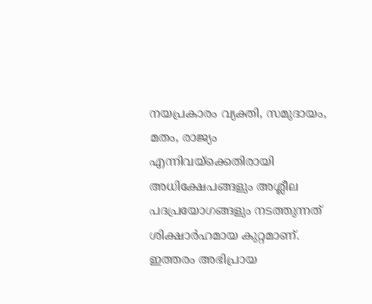നയപ്രകാരം വ്യക്തി, സമുദായം, മതം, രാജ്യം എന്നിവയ്‌ക്കെതിരായി അധിക്ഷേപങ്ങളും അശ്ലീല പദപ്രയോഗങ്ങളും നടത്തുന്നത് ശിക്ഷാര്‍ഹമായ കുറ്റമാണ്. ഇത്തരം അഭിപ്രായ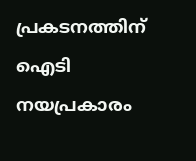പ്രകടനത്തിന് ഐടി നയപ്രകാരം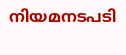നിയമനടപടി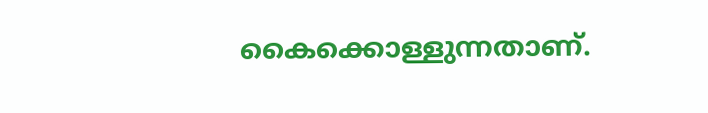കൈക്കൊള്ളുന്നതാണ്.